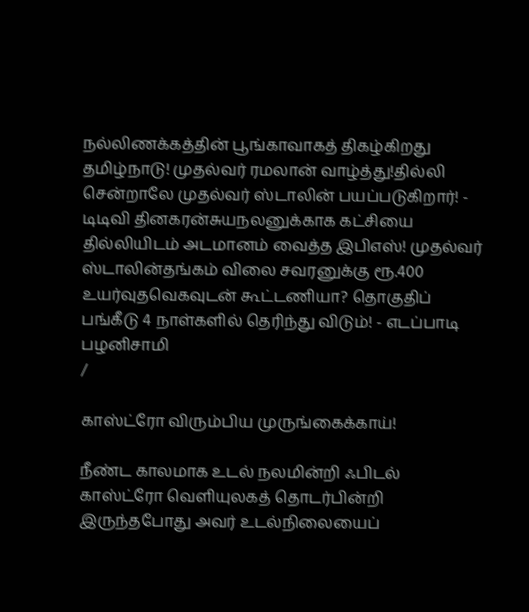நல்லிணக்கத்தின் பூங்காவாகத் திகழ்கிறது தமிழ்நாடு! முதல்வர் ரமலான் வாழ்த்து!தில்லி சென்றாலே முதல்வர் ஸ்டாலின் பயப்படுகிறார்! - டிடிவி தினகரன்சுயநலனுக்காக கட்சியை தில்லியிடம் அடமானம் வைத்த இபிஎஸ்! முதல்வர் ஸ்டாலின்தங்கம் விலை சவரனுக்கு ரூ.400 உயர்வுதவெகவுடன் கூட்டணியா? தொகுதிப் பங்கீடு 4 நாள்களில் தெரிந்து விடும்! - எடப்பாடி பழனிசாமி
/

காஸ்ட்ரோ விரும்பிய முருங்கைக்காய்!

நீண்ட காலமாக உடல் நலமின்றி ஃபிடல் காஸ்ட்ரோ வெளியுலகத் தொடர்பின்றி இருந்தபோது அவர் உடல்நிலையைப்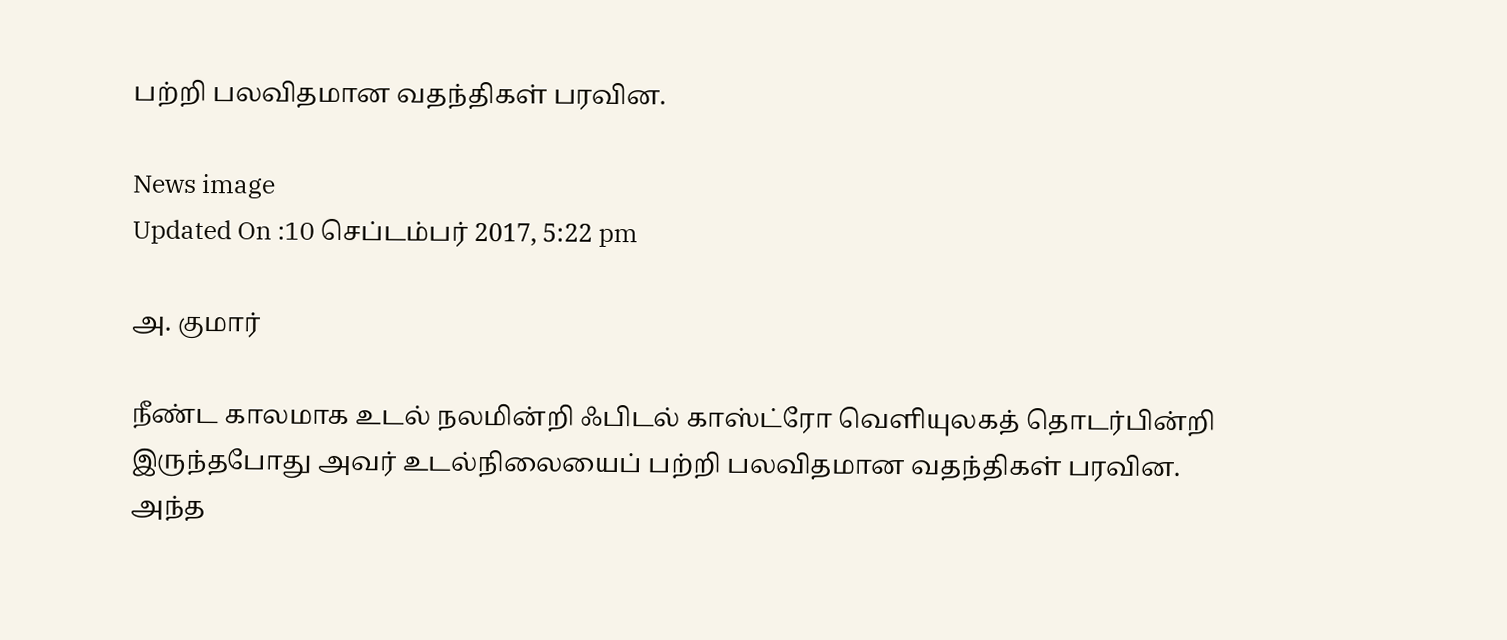பற்றி பலவிதமான வதந்திகள் பரவின.

News image
Updated On :10 செப்டம்பர் 2017, 5:22 pm

அ. குமார்

நீண்ட காலமாக உடல் நலமின்றி ஃபிடல் காஸ்ட்ரோ வெளியுலகத் தொடர்பின்றி இருந்தபோது அவர் உடல்நிலையைப் பற்றி பலவிதமான வதந்திகள் பரவின. அந்த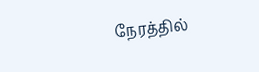நேரத்தில்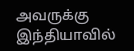அவருக்கு இந்தியாவில்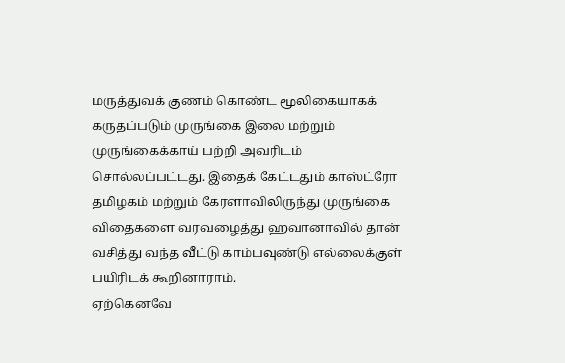மருத்துவக் குணம் கொண்ட மூலிகையாகக் கருதப்படும் முருங்கை இலை மற்றும் முருங்கைக்காய் பற்றி அவரிடம் சொல்லப்பட்டது. இதைக் கேட்டதும் காஸ்ட்ரோ தமிழகம் மற்றும் கேரளாவிலிருந்து முருங்கை விதைகளை வரவழைத்து ஹவானாவில் தான் வசித்து வந்த வீட்டு காம்பவுண்டு எல்லைக்குள் பயிரிடக் கூறினாராம்.
ஏற்கெனவே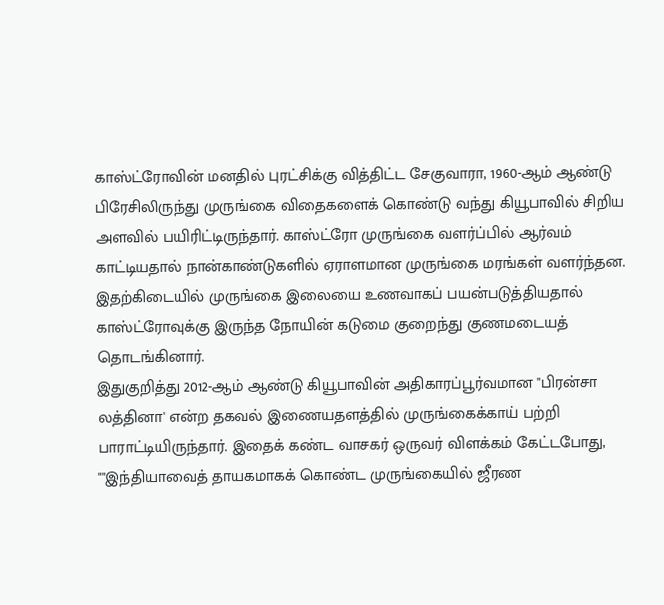காஸ்ட்ரோவின் மனதில் புரட்சிக்கு வித்திட்ட சேகுவாரா, 1960-ஆம் ஆண்டு பிரேசிலிருந்து முருங்கை விதைகளைக் கொண்டு வந்து கியூபாவில் சிறிய அளவில் பயிரிட்டிருந்தார். காஸ்ட்ரோ முருங்கை வளர்ப்பில் ஆர்வம் காட்டியதால் நான்காண்டுகளில் ஏராளமான முருங்கை மரங்கள் வளர்ந்தன. இதற்கிடையில் முருங்கை இலையை உணவாகப் பயன்படுத்தியதால் காஸ்ட்ரோவுக்கு இருந்த நோயின் கடுமை குறைந்து குணமடையத் தொடங்கினார்.
இதுகுறித்து 2012-ஆம் ஆண்டு கியூபாவின் அதிகாரப்பூர்வமான "பிரன்சா லத்தினா' என்ற தகவல் இணையதளத்தில் முருங்கைக்காய் பற்றி பாராட்டியிருந்தார். இதைக் கண்ட வாசகர் ஒருவர் விளக்கம் கேட்டபோது, ""இந்தியாவைத் தாயகமாகக் கொண்ட முருங்கையில் ஜீரண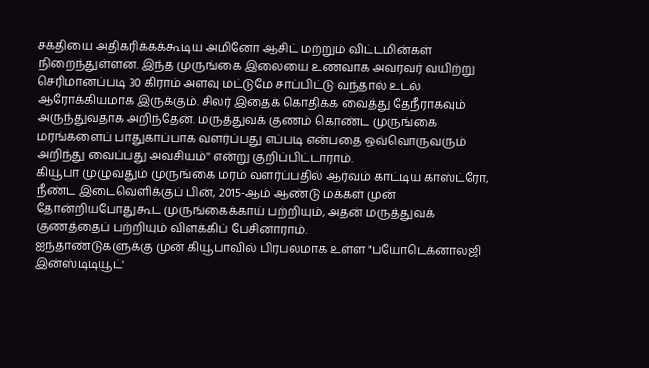சக்தியை அதிகரிக்கக்கூடிய அமினோ ஆசிட் மற்றும் விட்டமின்கள் நிறைந்துள்ளன. இந்த முருங்கை இலையை உணவாக அவரவர் வயிற்று செரிமானப்படி 30 கிராம் அளவு மட்டுமே சாப்பிட்டு வந்தால் உடல் ஆரோக்கியமாக இருக்கும். சிலர் இதைக் கொதிக்க வைத்து தேநீராகவும் அருந்துவதாக அறிந்தேன். மருத்துவக் குணம் கொண்ட முருங்கை மரங்களைப் பாதுகாப்பாக வளர்ப்பது எப்படி என்பதை ஒவ்வொருவரும் அறிந்து வைப்பது அவசியம்'' என்று குறிப்பிட்டாராம்.
கியூபா முழுவதும் முருங்கை மரம் வளர்ப்பதில் ஆர்வம் காட்டிய காஸ்ட்ரோ, நீண்ட இடைவெளிக்குப் பின், 2015-ஆம் ஆண்டு மக்கள் முன் தோன்றியபோதுகூட முருங்கைக்காய் பற்றியும், அதன் மருத்துவக் குணத்தைப் பற்றியும் விளக்கிப் பேசினாராம்.
ஐந்தாண்டுகளுக்கு முன் கியூபாவில் பிரபலமாக உள்ள "பயோடெக்னாலஜி இன்ஸ்டிடியூட்'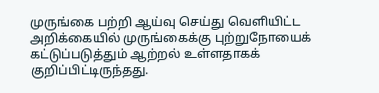முருங்கை பற்றி ஆய்வு செய்து வெளியிட்ட அறிக்கையில் முருங்கைக்கு புற்றுநோயைக் கட்டுப்படுத்தும் ஆற்றல் உள்ளதாகக் குறிப்பிட்டிருந்தது.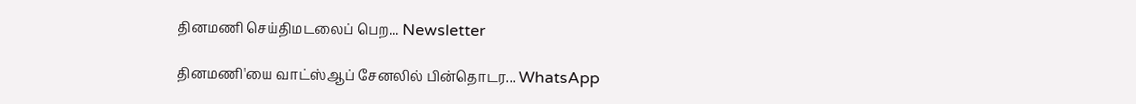தினமணி செய்திமடலைப் பெற... Newsletter

தினமணி'யை வாட்ஸ்ஆப் சேனலில் பின்தொடர... WhatsApp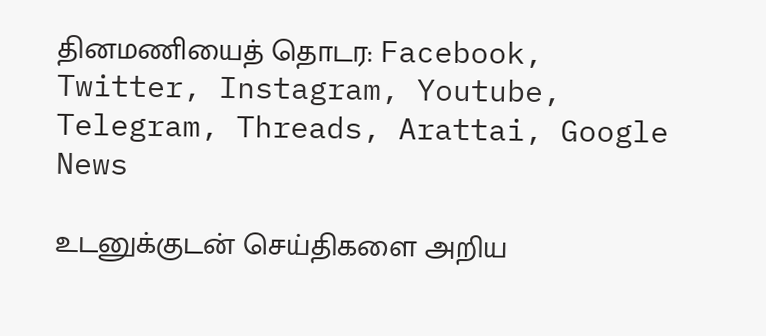தினமணியைத் தொடர: Facebook, Twitter, Instagram, Youtube, Telegram, Threads, Arattai, Google News

உடனுக்குடன் செய்திகளை அறிய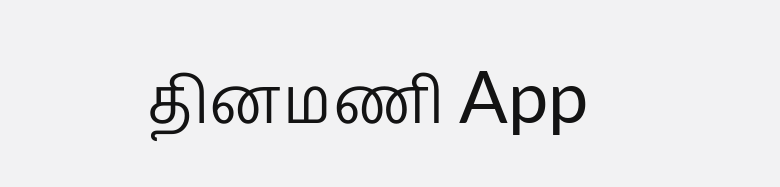தினமணி App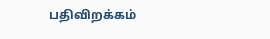பதிவிறக்கம்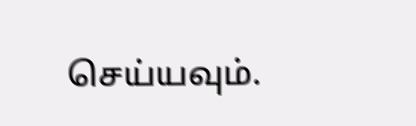செய்யவும்.